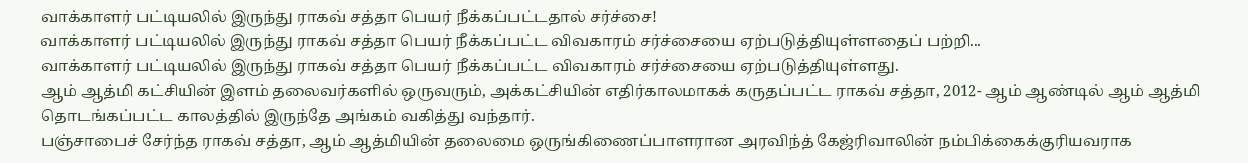வாக்காளர் பட்டியலில் இருந்து ராகவ் சத்தா பெயர் நீக்கப்பட்டதால் சர்ச்சை!
வாக்காளர் பட்டியலில் இருந்து ராகவ் சத்தா பெயர் நீக்கப்பட்ட விவகாரம் சர்ச்சையை ஏற்படுத்தியுள்ளதைப் பற்றி...
வாக்காளர் பட்டியலில் இருந்து ராகவ் சத்தா பெயர் நீக்கப்பட்ட விவகாரம் சர்ச்சையை ஏற்படுத்தியுள்ளது.
ஆம் ஆத்மி கட்சியின் இளம் தலைவர்களில் ஒருவரும், அக்கட்சியின் எதிர்காலமாகக் கருதப்பட்ட ராகவ் சத்தா, 2012- ஆம் ஆண்டில் ஆம் ஆத்மி தொடங்கப்பட்ட காலத்தில் இருந்தே அங்கம் வகித்து வந்தார்.
பஞ்சாபைச் சேர்ந்த ராகவ் சத்தா, ஆம் ஆத்மியின் தலைமை ஒருங்கிணைப்பாளரான அரவிந்த் கேஜ்ரிவாலின் நம்பிக்கைக்குரியவராக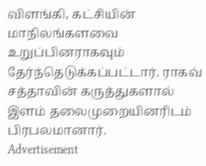விளங்கி, கட்சியின் மாநிலங்களவை உறுப்பினராகவும் தேர்ந்தெடுக்கப்பட்டார். ராகவ் சத்தாவின் கருத்துகளால் இளம் தலைமுறையினரிடம் பிரபலமானார்.
Advertisement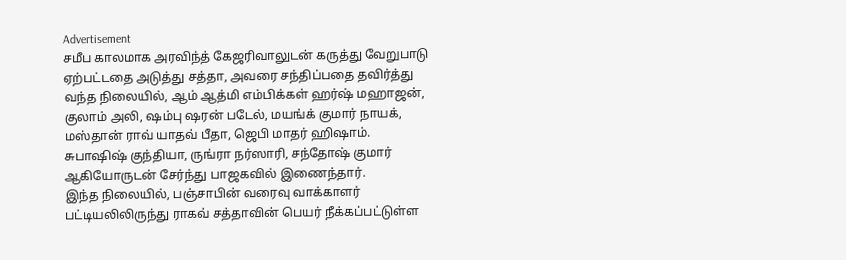Advertisement
சமீப காலமாக அரவிந்த் கேஜரிவாலுடன் கருத்து வேறுபாடு ஏற்பட்டதை அடுத்து சத்தா, அவரை சந்திப்பதை தவிர்த்து வந்த நிலையில், ஆம் ஆத்மி எம்பிக்கள் ஹர்ஷ் மஹாஜன், குலாம் அலி, ஷம்பு ஷரன் படேல், மயங்க் குமார் நாயக், மஸ்தான் ராவ் யாதவ் பீதா, ஜெபி மாதர் ஹிஷாம். சுபாஷிஷ் குந்தியா, ருங்ரா நர்ஸாரி, சந்தோஷ் குமார் ஆகியோருடன் சேர்ந்து பாஜகவில் இணைந்தார்.
இந்த நிலையில், பஞ்சாபின் வரைவு வாக்காளர் பட்டியலிலிருந்து ராகவ் சத்தாவின் பெயர் நீக்கப்பட்டுள்ள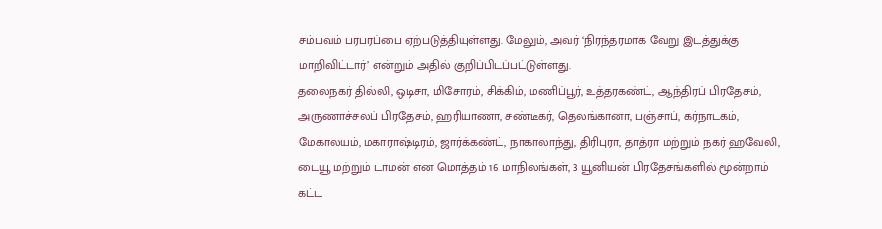சம்பவம் பரபரப்பை ஏற்படுத்தியுள்ளது. மேலும், அவர் ‘நிரந்தரமாக வேறு இடத்துக்கு மாறிவிட்டார்’ என்றும் அதில் குறிப்பிடப்பட்டுள்ளது.
தலைநகர் தில்லி, ஒடிசா, மிசோரம், சிக்கிம், மணிப்பூர், உத்தரகண்ட், ஆந்திரப் பிரதேசம், அருணாச்சலப் பிரதேசம், ஹரியாணா, சண்டீகர், தெலங்கானா, பஞ்சாப், கர்நாடகம், மேகாலயம், மகாராஷ்டிரம், ஜார்க்கண்ட், நாகாலாந்து, திரிபுரா, தாத்ரா மற்றும் நகர் ஹவேலி, டையூ மற்றும் டாமன் என மொத்தம் 16 மாநிலங்கள், 3 யூனியன் பிரதேசங்களில் மூன்றாம் கட்ட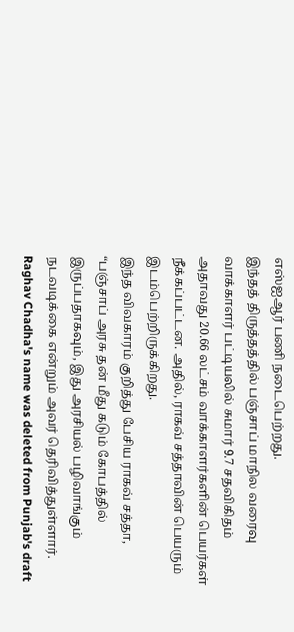எஸ்ஐஆர் பணி நடைபெற்றது.
இந்தத் திருத்தத்தில் பஞ்சாப் மாநில வரைவு வாக்காளர் பட்டியலில் சுமார் 9.7 சதவிகிதம் அதாவது 20.66 லட்சம் வாக்காளர்களின் பெயர்கள் நீக்கப்பட்டன. அதில், ராகவ் சத்தாவின் பெயரும் இடம்பெற்றிருக்கிறது.
இந்த விவகாரம் குறித்து பேசிய ராகவ் சத்தா, “பஞ்சாப் அரசு தன் மீது கடும் கோபத்தில் இருப்பதாகவும், இது அரசியல் பழிவாங்கும் நடவடிக்கை என்றும் அவர் தெரிவித்துள்ளார்.
Raghav Chadha's name was deleted from Punjab's draft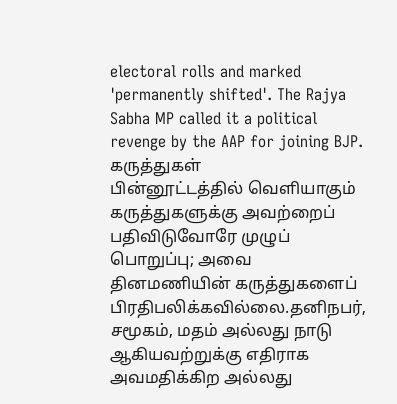electoral rolls and marked 'permanently shifted'. The Rajya Sabha MP called it a political revenge by the AAP for joining BJP.
கருத்துகள்
பின்னூட்டத்தில் வெளியாகும் கருத்துகளுக்கு அவற்றைப் பதிவிடுவோரே முழுப் பொறுப்பு; அவை தினமணியின் கருத்துகளைப் பிரதிபலிக்கவில்லை.தனிநபர், சமூகம், மதம் அல்லது நாடு ஆகியவற்றுக்கு எதிராக அவமதிக்கிற அல்லது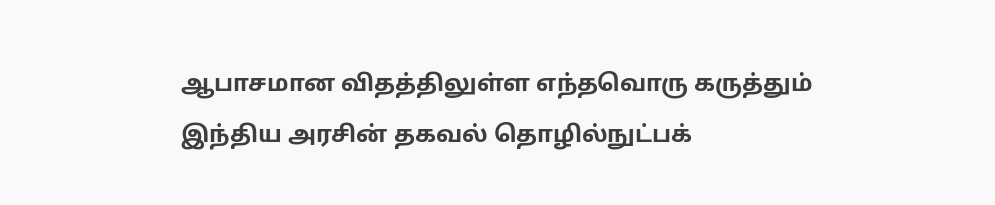ஆபாசமான விதத்திலுள்ள எந்தவொரு கருத்தும் இந்திய அரசின் தகவல் தொழில்நுட்பக்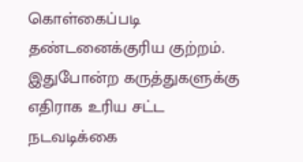கொள்கைப்படி தண்டனைக்குரிய குற்றம். இதுபோன்ற கருத்துகளுக்கு எதிராக உரிய சட்ட நடவடிக்கை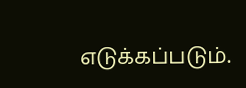எடுக்கப்படும்.